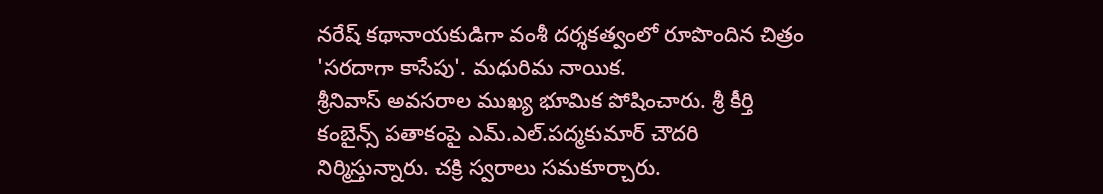నరేష్ కథానాయకుడిగా వంశీ దర్శకత్వంలో రూపొందిన చిత్రం 'సరదాగా కాసేపు'. మధురిమ నాయిక.
శ్రీనివాస్ అవసరాల ముఖ్య భూమిక పోషించారు. శ్రీ కీర్తి కంబైన్స్ పతాకంపై ఎమ్.ఎల్.పద్మకుమార్ చౌదరి
నిర్మిస్తున్నారు. చక్రి స్వరాలు సమకూర్చారు.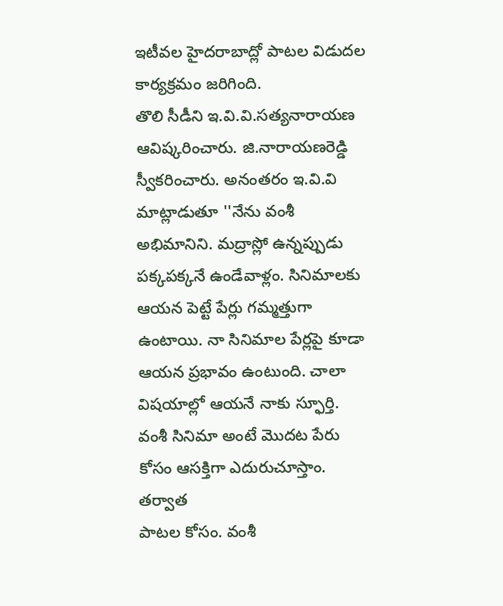ఇటీవల హైదరాబాద్లో పాటల విడుదల కార్యక్రమం జరిగింది.
తొలి సీడీని ఇ.వి.వి.సత్యనారాయణ ఆవిష్కరించారు. జి.నారాయణరెడ్డి స్వీకరించారు. అనంతరం ఇ.వి.వి
మాట్లాడుతూ ''నేను వంశీ అభిమానిని. మద్రాస్లో ఉన్నప్పుడు పక్కపక్కనే ఉండేవాళ్లం. సినిమాలకు
ఆయన పెట్టే పేర్లు గమ్మత్తుగా ఉంటాయి. నా సినిమాల పేర్లపై కూడా ఆయన ప్రభావం ఉంటుంది. చాలా
విషయాల్లో ఆయనే నాకు స్ఫూర్తి. వంశీ సినిమా అంటే మొదట పేరు కోసం ఆసక్తిగా ఎదురుచూస్తాం. తర్వాత
పాటల కోసం. వంశీ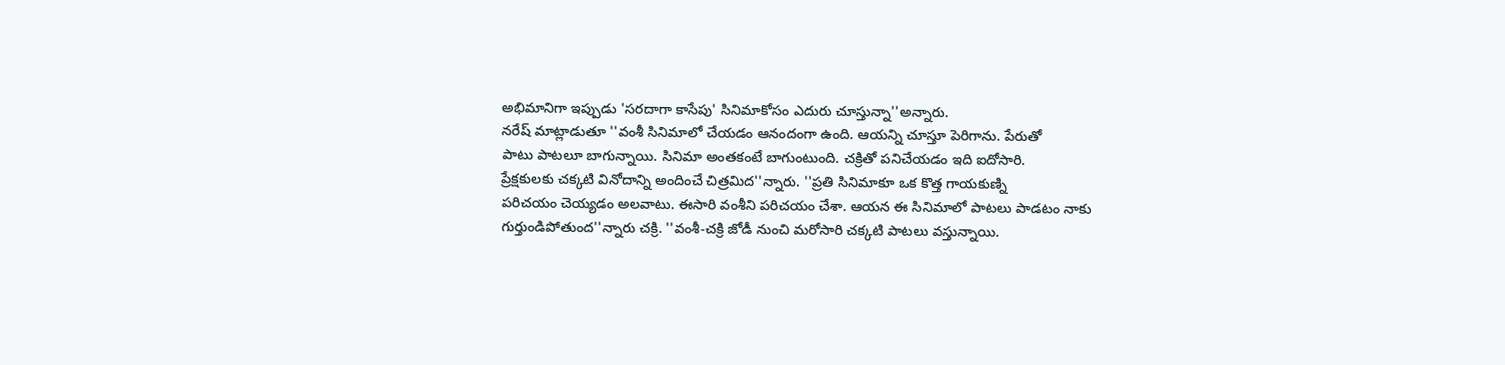అభిమానిగా ఇప్పుడు 'సరదాగా కాసేపు' సినిమాకోసం ఎదురు చూస్తున్నా''అన్నారు.
నరేష్ మాట్లాడుతూ ''వంశీ సినిమాలో చేయడం ఆనందంగా ఉంది. ఆయన్ని చూస్తూ పెరిగాను. పేరుతో
పాటు పాటలూ బాగున్నాయి. సినిమా అంతకంటే బాగుంటుంది. చక్రితో పనిచేయడం ఇది ఐదోసారి.
ప్రేక్షకులకు చక్కటి వినోదాన్ని అందించే చిత్రమిద''న్నారు. ''ప్రతి సినిమాకూ ఒక కొత్త గాయకుణ్ని
పరిచయం చెయ్యడం అలవాటు. ఈసారి వంశీని పరిచయం చేశా. ఆయన ఈ సినిమాలో పాటలు పాడటం నాకు
గుర్తుండిపోతుంద''న్నారు చక్రి. ''వంశీ-చక్రి జోడీ నుంచి మరోసారి చక్కటి పాటలు వస్తున్నాయి.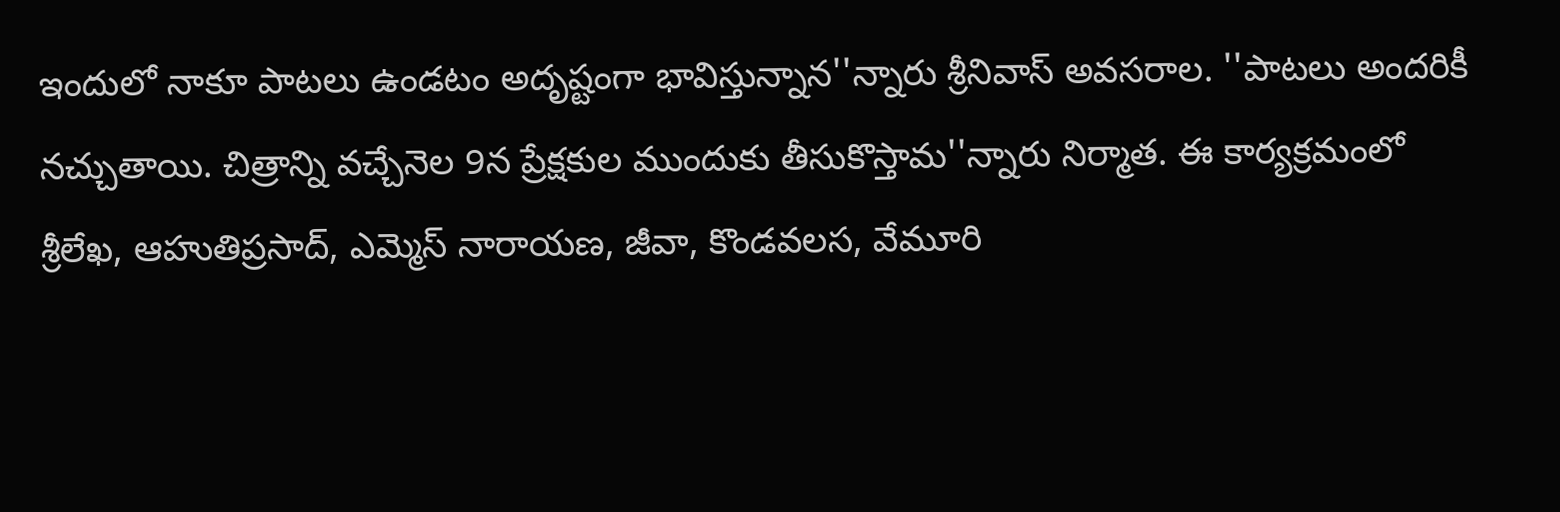ఇందులో నాకూ పాటలు ఉండటం అదృష్టంగా భావిస్తున్నాన''న్నారు శ్రీనివాస్ అవసరాల. ''పాటలు అందరికీ
నచ్చుతాయి. చిత్రాన్ని వచ్చేనెల 9న ప్రేక్షకుల ముందుకు తీసుకొస్తామ''న్నారు నిర్మాత. ఈ కార్యక్రమంలో
శ్రీలేఖ, ఆహుతిప్రసాద్, ఎమ్మెస్ నారాయణ, జీవా, కొండవలస, వేమూరి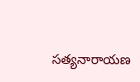సత్యనారాయణ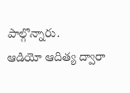పాల్గొన్నారు.
ఆడియో ఆదిత్య ద్వారా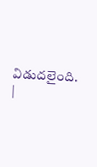విడుదలైంది.
|